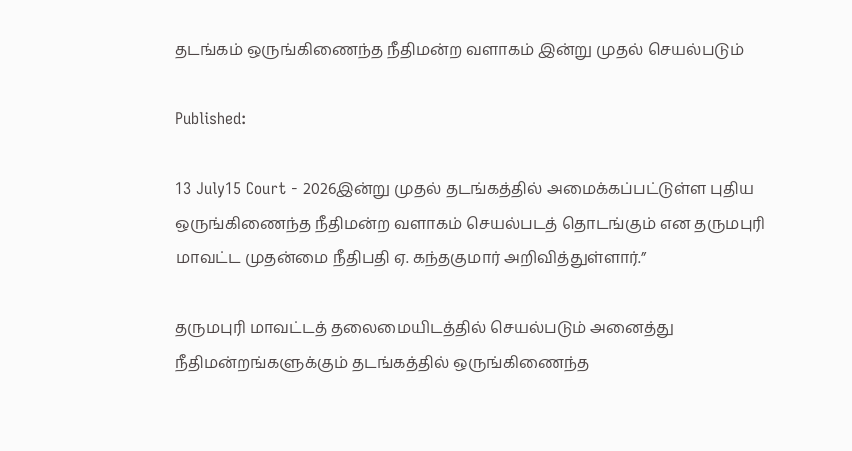தடங்கம் ஒருங்கிணைந்த நீதிமன்ற வளாகம் இன்று முதல் செயல்படும்

Published:

13 July15 Court - 2026இன்று முதல் தடங்கத்தில் அமைக்கப்பட்டுள்ள புதிய ஒருங்கிணைந்த நீதிமன்ற வளாகம் செயல்படத் தொடங்கும் என தருமபுரி மாவட்ட முதன்மை நீதிபதி ஏ. கந்தகுமார் அறிவித்துள்ளார்.”

தருமபுரி மாவட்டத் தலைமையிடத்தில் செயல்படும் அனைத்து நீதிமன்றங்களுக்கும் தடங்கத்தில் ஒருங்கிணைந்த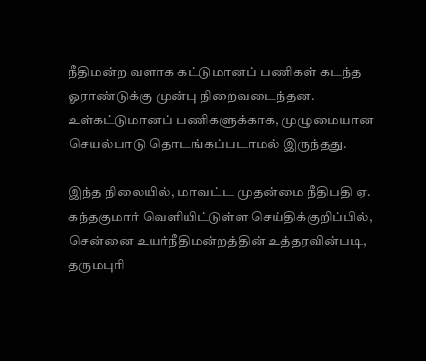நீதிமன்ற வளாக கட்டுமானப் பணிகள் கடந்த ஓராண்டுக்கு முன்பு நிறைவடைந்தன. உள்கட்டுமானப் பணிகளுக்காக, முழுமையான செயல்பாடு தொடங்கப்படாமல் இருந்தது.

இந்த நிலையில், மாவட்ட முதன்மை நீதிபதி ஏ. கந்தகுமார் வெளியிட்டுள்ள செய்திக்குறிப்பில், சென்னை உயர்நீதிமன்றத்தின் உத்தரவின்படி, தருமபுரி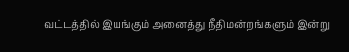வட்டத்தில் இயங்கும் அனைத்து நீதிமன்றங்களும் இன்று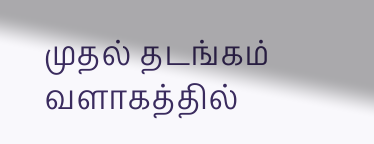முதல் தடங்கம் வளாகத்தில்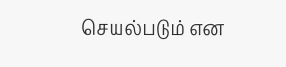செயல்படும் என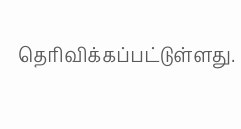தெரிவிக்கப்பட்டுள்ளது.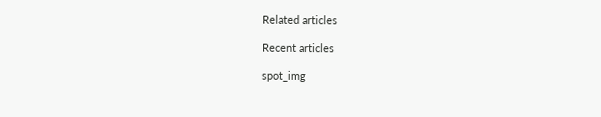Related articles

Recent articles

spot_img